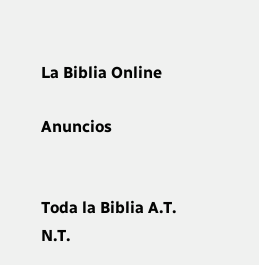La Biblia Online

Anuncios


Toda la Biblia A.T. N.T.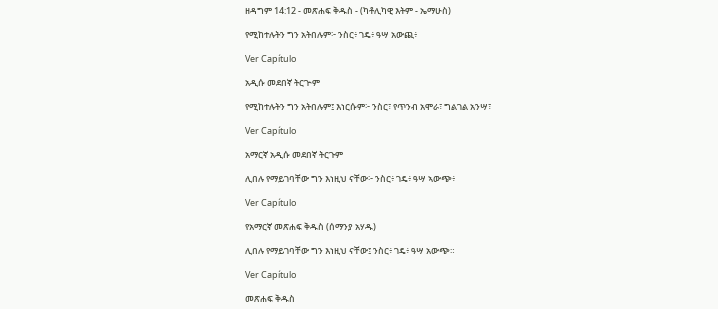ዘዳግም 14:12 - መጽሐፍ ቅዱስ - (ካቶሊካዊ እትም - ኤማሁስ)

የሚከተሉትን ግን አትበሉም፦ ንስር፥ ገዴ፥ ዓሣ አውጪ፥

Ver Capítulo

አዲሱ መደበኛ ትርጒም

የሚከተሉትን ግን አትበሉም፤ እነርሱም፦ ንስር፣ የጥንብ አሞራ፣ ግልገል አንሣ፣

Ver Capítulo

አማርኛ አዲሱ መደበኛ ትርጉም

ሊበሉ የማይገባቸው ግን እነዚህ ናቸው፦ ንስር፥ ገዴ፥ ዓሣ ኣውጭ፥

Ver Capítulo

የአማርኛ መጽሐፍ ቅዱስ (ሰማንያ አሃዱ)

ሊበሉ የማይገባቸው ግን እነዚህ ናቸው፤ ንስር፥ ገዴ፥ ዓሣ አውጭ።

Ver Capítulo

መጽሐፍ ቅዱስ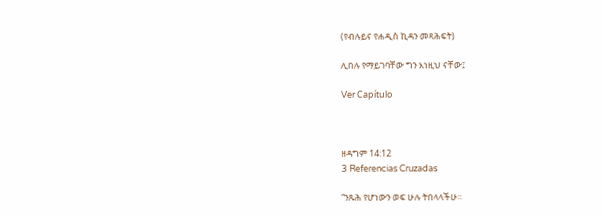(የብሉይና የሐዲስ ኪዳን መጻሕፍት)

ሊበሉ የማይገባቸው ግን እነዚህ ናቸው፤

Ver Capítulo



ዘዳግም 14:12
3 Referencias Cruzadas

“ንጹሕ የሆነውን ወፍ ሁሉ ትበላላችሁ።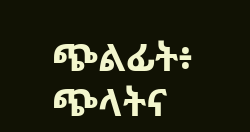ጭልፊት፥ ጭላትና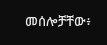መሰሎቻቸው፥